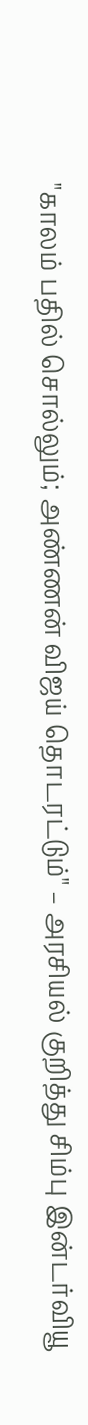"காலம் பதில் சொல்லும்; அண்ணன் விஜய் தொடரட்டும்" – அரசியல் குறித்து சிம்பு இன்டர்வியூ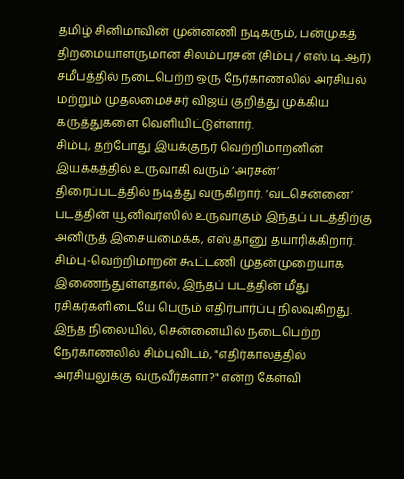தமிழ் சினிமாவின் முன்னணி நடிகரும், பன்முகத் திறமையாளருமான சிலம்பரசன் (சிம்பு / எஸ்.டி.ஆர்) சமீபத்தில் நடைபெற்ற ஒரு நேர்காணலில் அரசியல் மற்றும் முதலமைச்சர் விஜய் குறித்து முக்கிய கருத்துகளை வெளியிட்டுள்ளார்.
சிம்பு, தற்போது இயக்குநர் வெற்றிமாறனின் இயக்கத்தில் உருவாகி வரும் ‘அரசன்’ திரைப்படத்தில் நடித்து வருகிறார். ‘வடசென்னை’ படத்தின் யூனிவர்ஸில் உருவாகும் இந்தப் படத்திற்கு அனிருத் இசையமைக்க, எஸ்.தானு தயாரிக்கிறார். சிம்பு-வெற்றிமாறன் கூட்டணி முதன்முறையாக இணைந்துள்ளதால், இந்தப் படத்தின் மீது ரசிகர்களிடையே பெரும் எதிர்பார்ப்பு நிலவுகிறது.
இந்த நிலையில், சென்னையில் நடைபெற்ற நேர்காணலில் சிம்புவிடம், "எதிர்காலத்தில் அரசியலுக்கு வருவீர்களா?" என்ற கேள்வி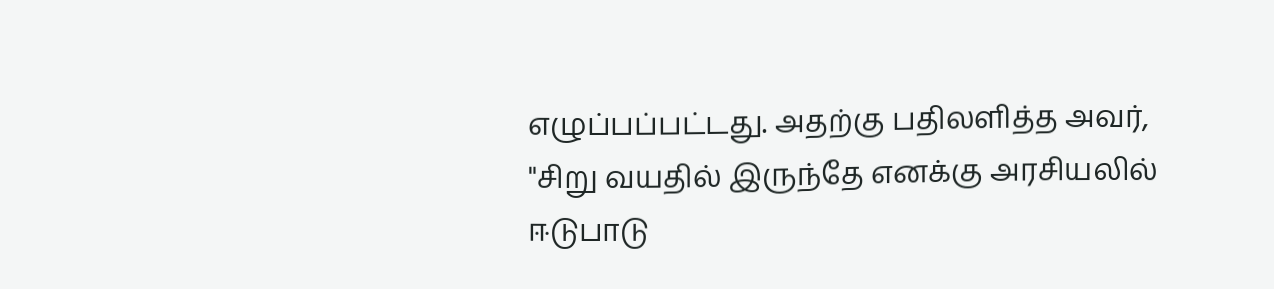எழுப்பப்பட்டது. அதற்கு பதிலளித்த அவர், "சிறு வயதில் இருந்தே எனக்கு அரசியலில் ஈடுபாடு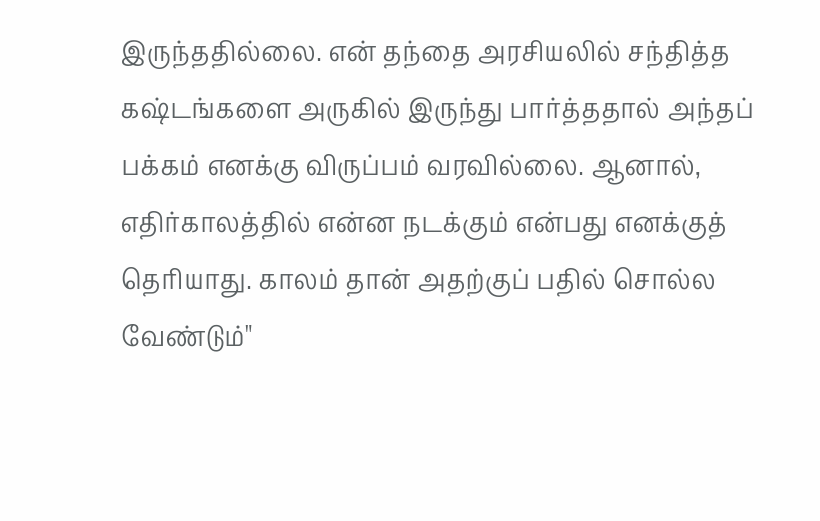இருந்ததில்லை. என் தந்தை அரசியலில் சந்தித்த கஷ்டங்களை அருகில் இருந்து பார்த்ததால் அந்தப் பக்கம் எனக்கு விருப்பம் வரவில்லை. ஆனால், எதிர்காலத்தில் என்ன நடக்கும் என்பது எனக்குத் தெரியாது. காலம் தான் அதற்குப் பதில் சொல்ல வேண்டும்"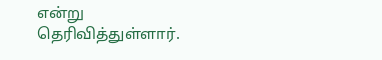என்று தெரிவித்துள்ளார்.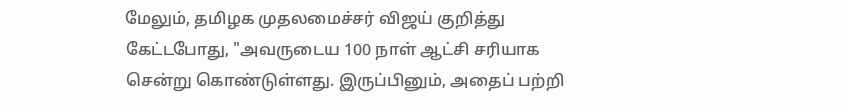மேலும், தமிழக முதலமைச்சர் விஜய் குறித்து கேட்டபோது, "அவருடைய 100 நாள் ஆட்சி சரியாக சென்று கொண்டுள்ளது. இருப்பினும், அதைப் பற்றி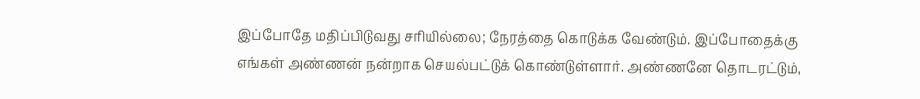இப்போதே மதிப்பிடுவது சரியில்லை; நேரத்தை கொடுக்க வேண்டும். இப்போதைக்கு எங்கள் அண்ணன் நன்றாக செயல்பட்டுக் கொண்டுள்ளார். அண்ணனே தொடரட்டும்,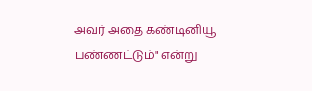அவர் அதை கண்டினியூ பண்ணட்டும்" என்று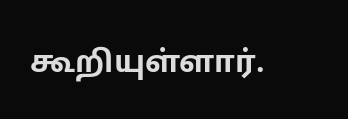கூறியுள்ளார்.